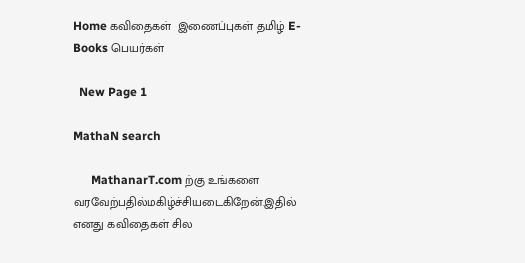Home கவிதைகள்  இணைப்புகள் தமிழ் E-Books பெயர்கள்

  New Page 1

MathaN search

      MathanarT.com ற்கு உங்களை வரவேற்பதில்மகிழ்ச்சியடைகிறேன்.இதில் எனது கவிதைகள் சில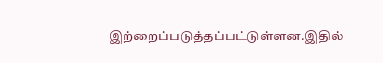இற்றைப்படுத்தப்பட்டுள்ளன.இதில்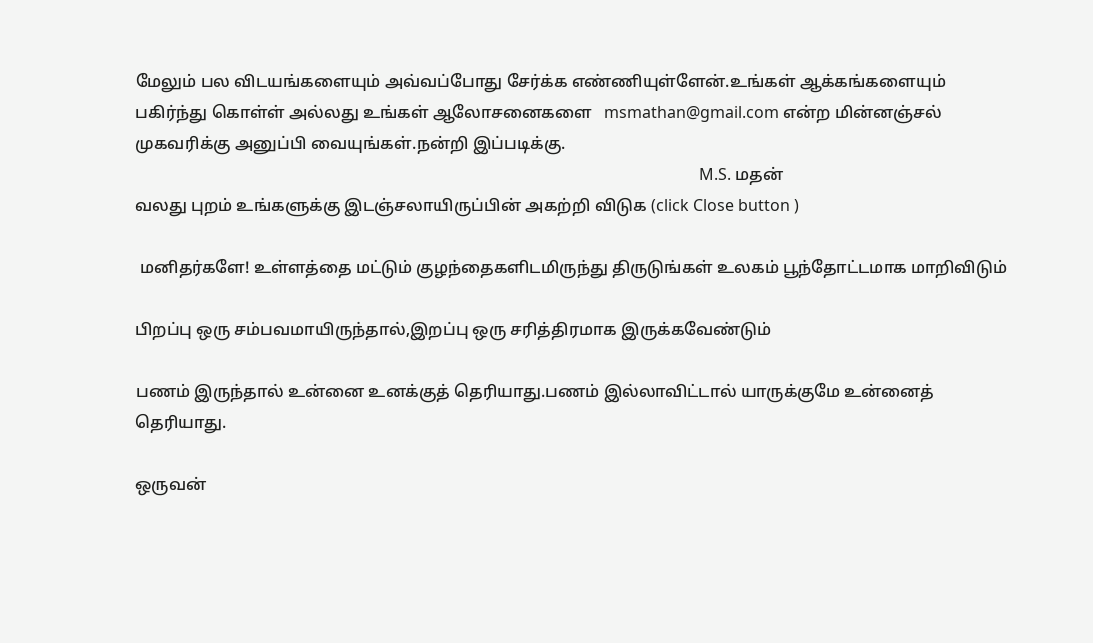மேலும் பல விடயங்களையும் அவ்வப்போது சேர்க்க எண்ணியுள்ளேன்.உங்கள் ஆக்கங்களையும் பகிர்ந்து கொள்ள் அல்லது உங்கள் ஆலோசனைகளை   msmathan@gmail.com என்ற மின்னஞ்சல் முகவரிக்கு அனுப்பி வையுங்கள்.நன்றி இப்படிக்கு.
                                                                                                                                             M.S. மதன்
வலது புறம் உங்களுக்கு இடஞ்சலாயிருப்பின் அகற்றி விடுக (click Close button )

 மனிதர்களே! உள்ளத்தை மட்டும் குழந்தைகளிடமிருந்து திருடுங்கள் உலகம் பூந்தோட்டமாக மாறிவிடும்

பிறப்பு ஒரு சம்பவமாயிருந்தால்,இறப்பு ஒரு சரித்திரமாக இருக்கவேண்டும்

பணம் இருந்தால் உன்னை உனக்குத் தெரியாது.பணம் இல்லாவிட்டால் யாருக்குமே உன்னைத் தெரியாது.

ஒருவன்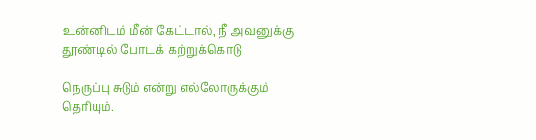உன்னிடம் மீன் கேட்டால், நீ அவனுக்கு தூண்டில் போடக் கற்றுக்கொடு

நெருப்பு சுடும் என்று எல்லோருக்கும் தெரியும்.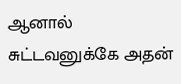ஆனால் சுட்டவனுக்கே அதன்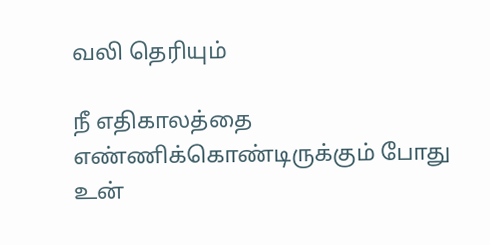வலி தெரியும்

நீ எதிகாலத்தை எண்ணிக்கொண்டிருக்கும் போது உன்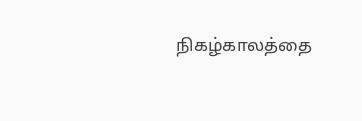நிகழ்காலத்தை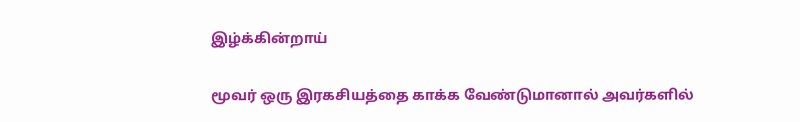இழ்க்கின்றாய்

மூவர் ஒரு இரகசியத்தை காக்க வேண்டுமானால் அவர்களில்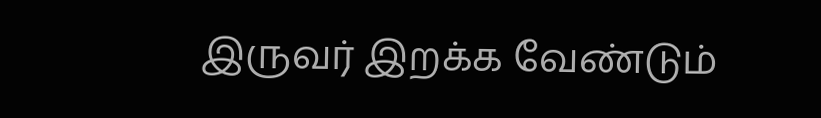இருவர் இறக்க வேண்டும்